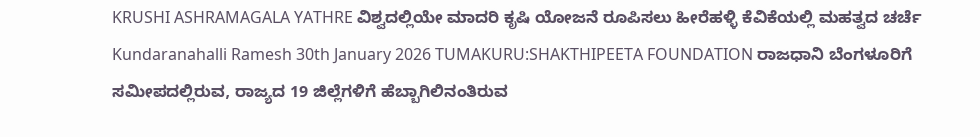KRUSHI ASHRAMAGALA YATHRE ವಿಶ್ವದಲ್ಲಿಯೇ ಮಾದರಿ ಕೃಷಿ ಯೋಜನೆ ರೂಪಿಸಲು ಹೀರೆಹಳ್ಳಿ ಕೆವಿಕೆಯಲ್ಲಿ ಮಹತ್ವದ ಚರ್ಚೆ Kundaranahalli Ramesh 30th January 2026 TUMAKURU:SHAKTHIPEETA FOUNDATION ರಾಜಧಾನಿ ಬೆಂಗಳೂರಿಗೆ ಸಮೀಪದಲ್ಲಿರುವ, ರಾಜ್ಯದ 19 ಜಿಲ್ಲೆಗಳಿಗೆ ಹೆಬ್ಬಾಗಿಲಿನಂತಿರುವ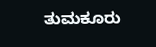ತುಮಕೂರು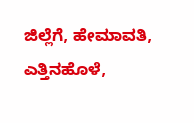ಜಿಲ್ಲೆಗೆ, ಹೇಮಾವತಿ, ಎತ್ತಿನಹೊಳೆ,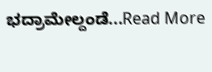ಭದ್ರಾಮೇಲ್ದಂಡೆ...Read More